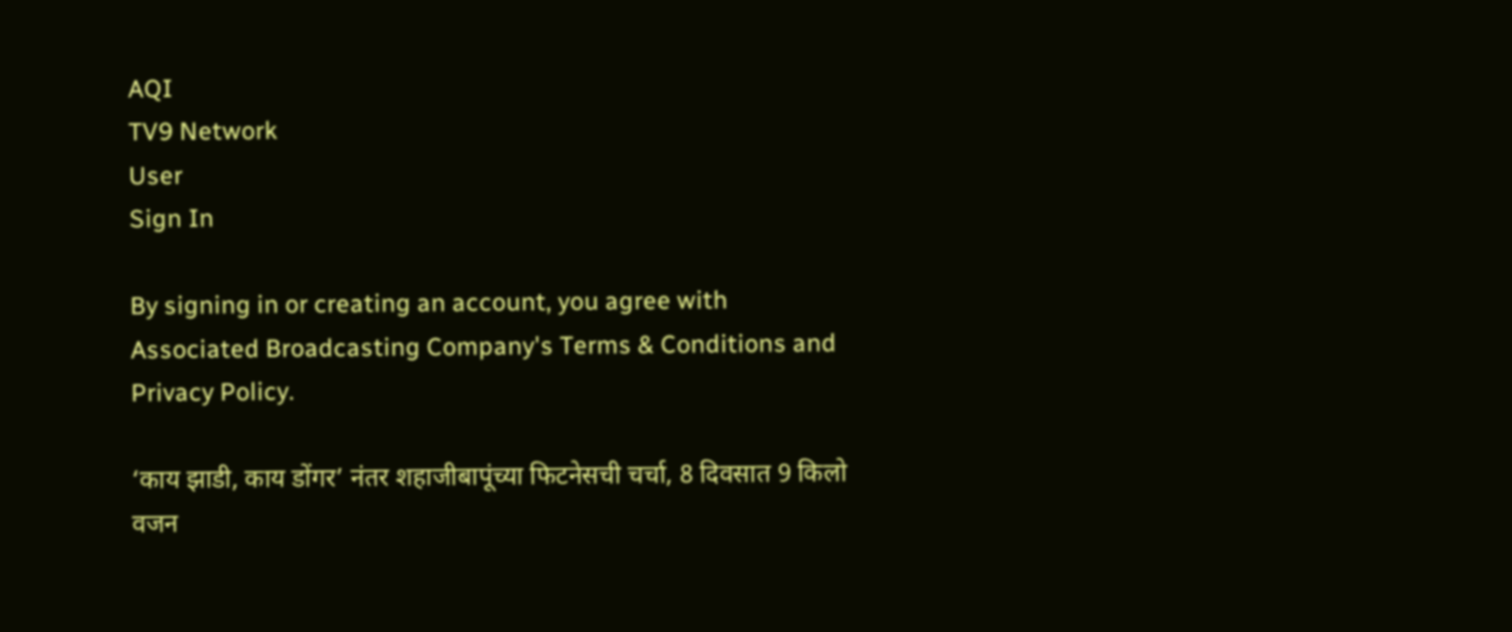AQI
TV9 Network
User
Sign In

By signing in or creating an account, you agree with Associated Broadcasting Company's Terms & Conditions and Privacy Policy.

‘काय झाडी, काय डोंगर’ नंतर शहाजीबापूंच्या फिटनेसची चर्चा, 8 दिवसात 9 किलो वजन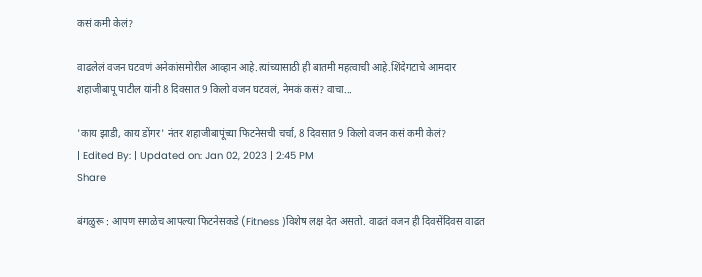कसं कमी केलं?

वाढलेलं वजन घटवणं अनेकांसमोरील आव्हान आहे.त्यांच्यासाठी ही बातमी महत्वाची आहे.शिंदेगटाचे आमदार शहाजीबापू पाटील यांनी 8 दिवसात 9 किलो वजन घटवलं, नेमकं कसं? वाचा...

'काय झाडी, काय डोंगर' नंतर शहाजीबापूंच्या फिटनेसची चर्चा, 8 दिवसात 9 किलो वजन कसं कमी केलं?
| Edited By: | Updated on: Jan 02, 2023 | 2:45 PM
Share

बंगळुरू : आपण सगळेच आपल्या फिटनेसकडे (Fitness )विशेष लक्ष देत असतो. वाढतं वजन ही दिवसेंदिवस वाढत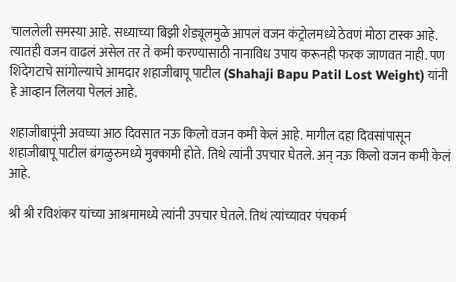चाललेली समस्या आहे. सध्याच्या बिझी शेड्यूलमुळे आपलं वजन कंट्रोलमध्ये ठेवणं मोठा टास्क आहे. त्यातही वजन वाढलं असेल तर ते कमी करण्यासाठी नानाविध उपाय करूनही फरक जाणवत नाही. पण शिंदेगटाचे सांगोल्याचे आमदार शहाजीबापू पाटील (Shahaji Bapu Patil Lost Weight) यांनी हे आव्हान लिलया पेललं आहे.

शहाजीबापूंनी अवघ्या आठ दिवसात नऊ किलो वजन कमी केलं आहे. मागील दहा दिवसांपासून शहाजीबापू पाटील बंगळुरुमध्ये मुक्कामी होते. तिथे त्यांनी उपचार घेतले. अन् नऊ किलो वजन कमी केलं आहे.

श्री श्री रविशंकर यांच्या आश्रमामध्ये त्यांनी उपचार घेतले. तिथं त्यांच्यावर पंचकर्म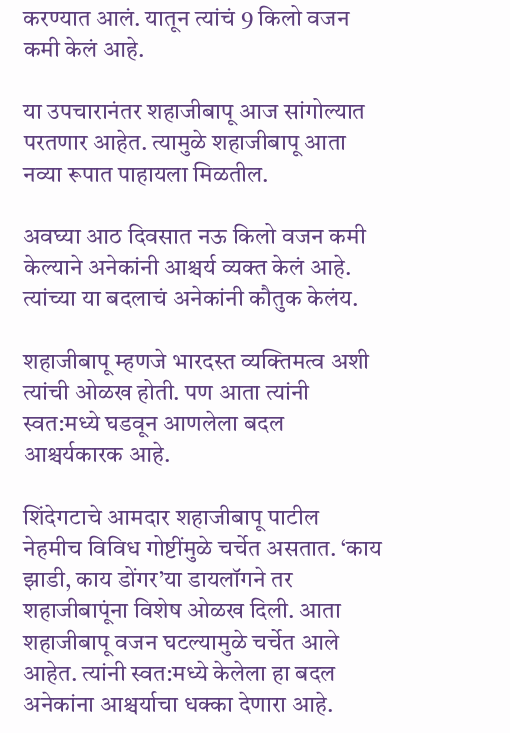करण्यात आलं. यातून त्यांचं 9 किलो वजन कमी केलं आहे.

या उपचारानंतर शहाजीबापू आज सांगोल्यात परतणार आहेत. त्यामुळे शहाजीबापू आता नव्या रूपात पाहायला मिळतील.

अवघ्या आठ दिवसात नऊ किलो वजन कमी केल्याने अनेकांनी आश्चर्य व्यक्त केलं आहे. त्यांच्या या बदलाचं अनेकांनी कौतुक केलंय.

शहाजीबापू म्हणजे भारदस्त व्यक्तिमत्व अशी त्यांची ओळख होती. पण आता त्यांनी स्वत:मध्ये घडवून आणलेला बदल आश्चर्यकारक आहे.

शिंदेगटाचे आमदार शहाजीबापू पाटील नेहमीच विविध गोष्टींमुळे चर्चेत असतात. ‘काय झाडी, काय डोंगर’या डायलॉगने तर शहाजीबापूंना विशेष ओळख दिली. आता शहाजीबापू वजन घटल्यामुळे चर्चेत आले आहेत. त्यांनी स्वत:मध्ये केलेला हा बदल अनेकांना आश्चर्याचा धक्का देणारा आहे.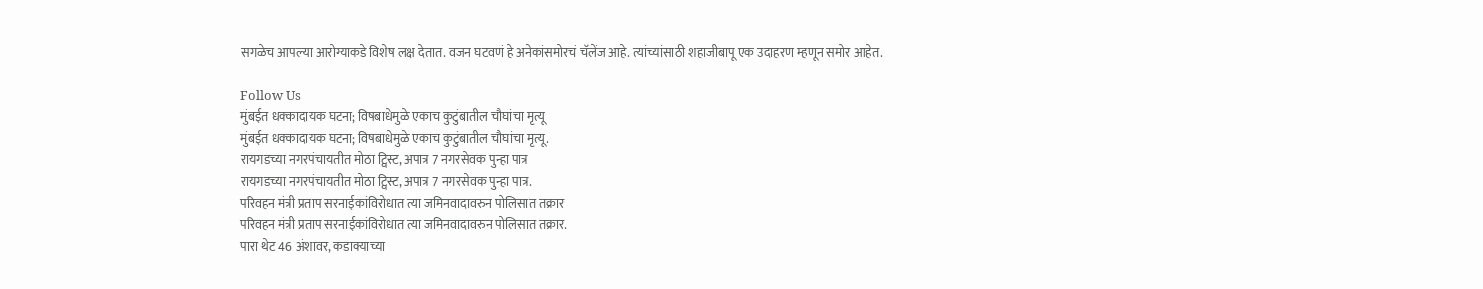सगळेच आपल्या आरोग्याकडे विशेष लक्ष देतात. वजन घटवणं हे अनेकांसमोरचं चॅलेंज आहे. त्यांच्यांसाठी शहाजीबापू एक उदाहरण म्हणून समोर आहेत.

Follow Us
मुंबईत धक्कादायक घटना; विषबाधेमुळे एकाच कुटुंबातील चौघांचा मृत्यू
मुंबईत धक्कादायक घटना; विषबाधेमुळे एकाच कुटुंबातील चौघांचा मृत्यू.
रायगडच्या नगरपंचायतीत मोठा ट्विस्ट, अपात्र 7 नगरसेवक पुन्हा पात्र
रायगडच्या नगरपंचायतीत मोठा ट्विस्ट, अपात्र 7 नगरसेवक पुन्हा पात्र.
परिवहन मंत्री प्रताप सरनाईकांविरोधात त्या जमिनवादावरुन पोलिसात तक्रार
परिवहन मंत्री प्रताप सरनाईकांविरोधात त्या जमिनवादावरुन पोलिसात तक्रार.
पारा थेट 46 अंशावर, कडाक्याच्या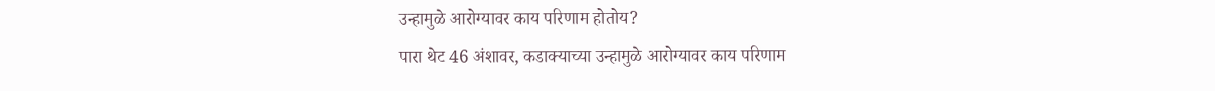उन्हामुळे आरोग्यावर काय परिणाम होतोय?
पारा थेट 46 अंशावर, कडाक्याच्या उन्हामुळे आरोग्यावर काय परिणाम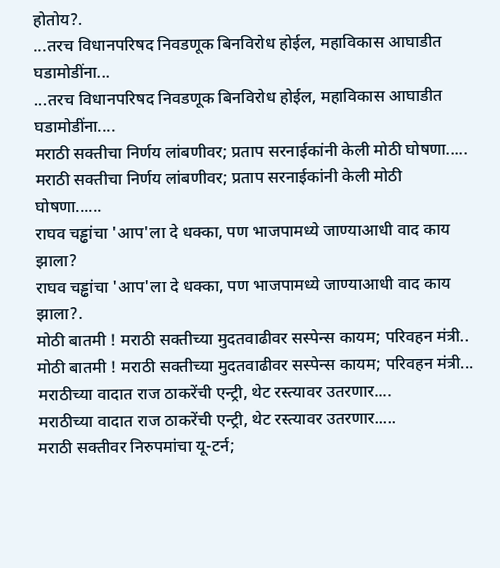होतोय?.
...तरच विधानपरिषद निवडणूक बिनविरोध होईल, महाविकास आघाडीत घडामोडींना...
...तरच विधानपरिषद निवडणूक बिनविरोध होईल, महाविकास आघाडीत घडामोडींना....
मराठी सक्तीचा निर्णय लांबणीवर; प्रताप सरनाईकांनी केली मोठी घोषणा.....
मराठी सक्तीचा निर्णय लांबणीवर; प्रताप सरनाईकांनी केली मोठी घोषणा......
राघव चड्ढांचा 'आप'ला दे धक्का, पण भाजपामध्ये जाण्याआधी वाद काय झाला?
राघव चड्ढांचा 'आप'ला दे धक्का, पण भाजपामध्ये जाण्याआधी वाद काय झाला?.
मोठी बातमी ! मराठी सक्तीच्या मुदतवाढीवर सस्पेन्स कायम; परिवहन मंत्री..
मोठी बातमी ! मराठी सक्तीच्या मुदतवाढीवर सस्पेन्स कायम; परिवहन मंत्री...
मराठीच्या वादात राज ठाकरेंची एन्ट्री, थेट रस्त्यावर उतरणार....
मराठीच्या वादात राज ठाकरेंची एन्ट्री, थेट रस्त्यावर उतरणार.....
मराठी सक्तीवर निरुपमांचा यू-टर्न;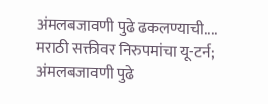अंमलबजावणी पुढे ढकलण्याची....
मराठी सक्तीवर निरुपमांचा यू-टर्न; अंमलबजावणी पुढे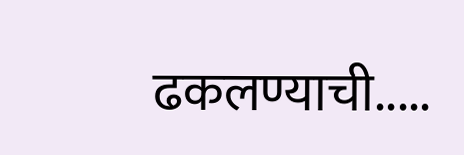ढकलण्याची.....